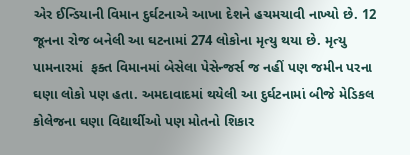એર ઈન્ડિયાની વિમાન દુર્ઘટનાએ આખા દેશને હચમચાવી નાખ્યો છે. 12 જૂનના રોજ બનેલી આ ઘટનામાં 274 લોકોના મૃત્યુ થયા છે. મૃત્યુ પામનારમાં  ફક્ત વિમાનમાં બેસેલા પેસેન્જર્સ જ નહીં પણ જમીન પરના ઘણા લોકો પણ હતા. અમદાવાદમાં થયેલી આ દુર્ઘટનામાં બીજે મેડિકલ કોલેજના ઘણા વિદ્યાર્થીઓ પણ મોતનો શિકાર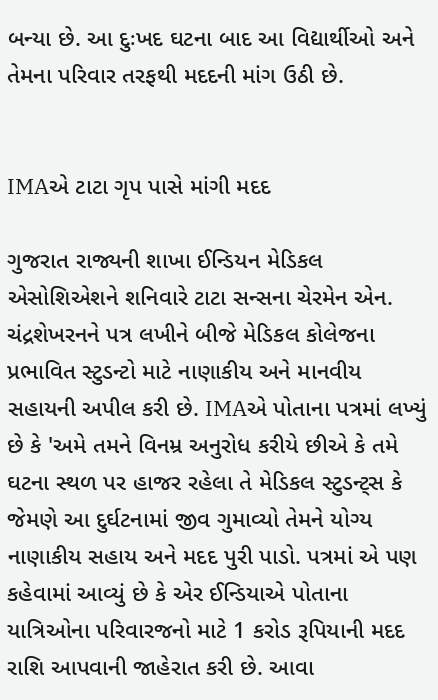બન્યા છે. આ દુઃખદ ઘટના બાદ આ વિદ્યાર્થીઓ અને તેમના પરિવાર તરફથી મદદની માંગ ઉઠી છે.


IMAએ ટાટા ગૃપ પાસે માંગી મદદ

ગુજરાત રાજ્યની શાખા ઈન્ડિયન મેડિકલ એસોશિએશને શનિવારે ટાટા સન્સના ચેરમેન એન. ચંદ્રશેખરનને પત્ર લખીને બીજે મેડિકલ કોલેજના પ્રભાવિત સ્ટુડન્ટો માટે નાણાકીય અને માનવીય સહાયની અપીલ કરી છે. IMAએ પોતાના પત્રમાં લખ્યું છે કે 'અમે તમને વિનમ્ર અનુરોધ કરીયે છીએ કે તમે ઘટના સ્થળ પર હાજર રહેલા તે મેડિકલ સ્ટુડન્ટ્સ કે જેમણે આ દુર્ઘટનામાં જીવ ગુમાવ્યો તેમને યોગ્ય નાણાકીય સહાય અને મદદ પુરી પાડો. પત્રમાં એ પણ કહેવામાં આવ્યું છે કે એર ઈન્ડિયાએ પોતાના યાત્રિઓના પરિવારજનો માટે 1 કરોડ રૂપિયાની મદદ રાશિ આપવાની જાહેરાત કરી છે. આવા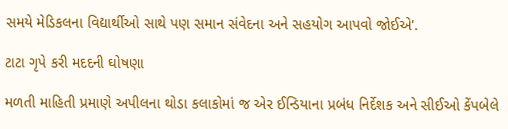સમયે મેડિકલના વિદ્યાર્થીઓ સાથે પણ સમાન સંવેદના અને સહયોગ આપવો જોઈએ'.

ટાટા ગૃપે કરી મદદની ઘોષણા

મળતી માહિતી પ્રમાણે અપીલના થોડા કલાકોમાં જ એર ઈન્ડિયાના પ્રબંધ નિર્દેશક અને સીઈઓ કેંપબેલે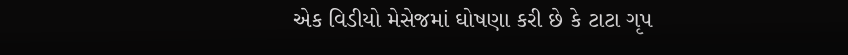એક વિડીયો મેસેજમાં ઘોષણા કરી છે કે ટાટા ગૃપ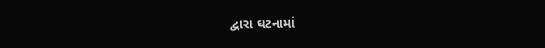દ્વારા ઘટનામાં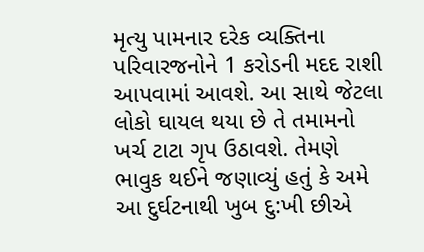મૃત્યુ પામનાર દરેક વ્યક્તિના પરિવારજનોને 1 કરોડની મદદ રાશી આપવામાં આવશે. આ સાથે જેટલા લોકો ઘાયલ થયા છે તે તમામનો ખર્ચ ટાટા ગૃપ ઉઠાવશે. તેમણે ભાવુક થઈને જણાવ્યું હતું કે અમે આ દુર્ઘટનાથી ખુબ દુ:ખી છીએ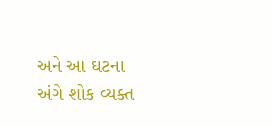અને આ ઘટના અંગે શોક વ્યક્ત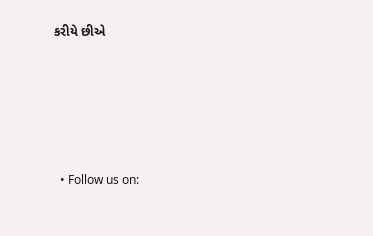કરીયે છીએ






  • Follow us on: